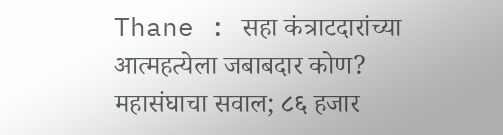Thane : सहा कंत्राटदारांच्या आत्महत्येला जबाबदार कोण? महासंघाचा सवाल; ८६ हजार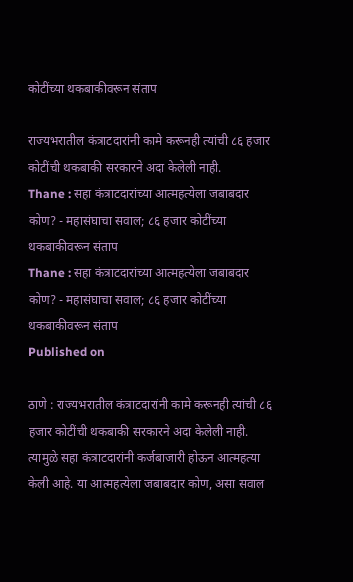कोटींच्या थकबाकीवरून संताप

राज्यभरातील कंत्राटदारांनी कामे करूनही त्यांची ८६ हजार कोटींची थकबाकी सरकारने अदा केलेली नाही.
Thane : सहा कंत्राटदारांच्या आत्महत्येला जबाबदार कोण? - महासंघाचा सवाल; ८६ हजार कोटींच्या थकबाकीवरून संताप
Thane : सहा कंत्राटदारांच्या आत्महत्येला जबाबदार कोण? - महासंघाचा सवाल; ८६ हजार कोटींच्या थकबाकीवरून संताप
Published on

ठाणे : राज्यभरातील कंत्राटदारांनी कामे करूनही त्यांची ८६ हजार कोटींची थकबाकी सरकारने अदा केलेली नाही. त्यामुळे सहा कंत्राटदारांनी कर्जबाजारी होऊन आत्महत्या केली आहे. या आत्महत्येला जबाबदार कोण, असा सवाल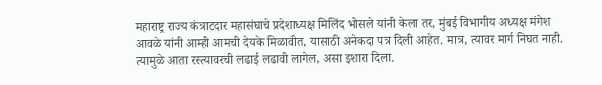महाराष्ट्र राज्य कंत्राटदार महासंघाचे प्रदेशाध्यक्ष मिलिंद भोसले यांनी केला तर, मुंबई विभागीय अध्यक्ष मंगेश आवळे यांनी आम्ही आमची देयके मिळावीत, यासाठी अनेकदा पत्र दिली आहेत. मात्र, त्यावर मार्ग निघत नाही. त्यामुळे आता रस्त्यावरची लढाई लढावी लागेल, असा इशारा दिला.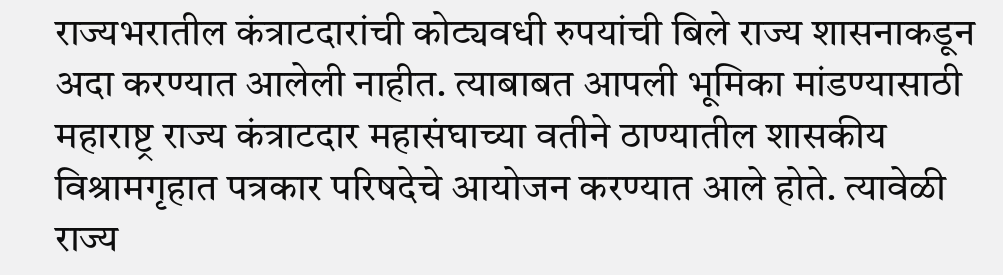राज्यभरातील कंत्राटदारांची कोट्यवधी रुपयांची बिले राज्य शासनाकडून अदा करण्यात आलेली नाहीत. त्याबाबत आपली भूमिका मांडण्यासाठी महाराष्ट्र राज्य कंत्राटदार महासंघाच्या वतीने ठाण्यातील शासकीय विश्रामगृहात पत्रकार परिषदेचे आयोजन करण्यात आले होते. त्यावेळी राज्य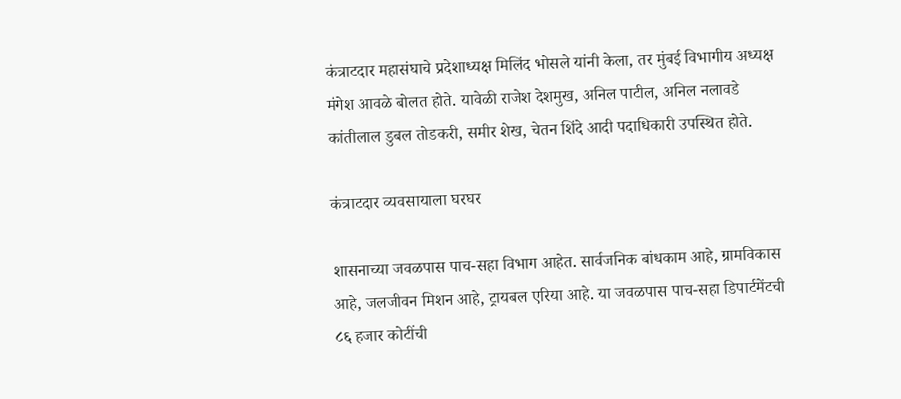कंत्राटदार महासंघाचे प्रदेशाध्यक्ष मिलिंद भोसले यांनी केला, तर मुंबई विभागीय अध्यक्ष मंगेश आवळे बोलत होते. यावेळी राजेश देशमुख, अनिल पाटील, अनिल नलावडे कांतीलाल डुबल तोडकरी, समीर शेख, चेतन शिंदे आदी पदाधिकारी उपस्थित होते.

कंत्राटदार व्यवसायाला घरघर

शासनाच्या जवळपास पाच-सहा विभाग आहेत. सार्वजनिक बांधकाम आहे, ग्रामविकास आहे, जलजीवन मिशन आहे, ट्रायबल एरिया आहे. या जवळपास पाच-सहा डिपार्टमेंटची ८६ हजार कोटींची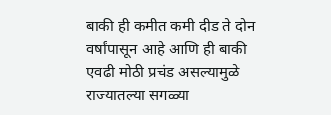बाकी ही कमीत कमी दीड ते दोन वर्षांपासून आहे आणि ही बाकी एवढी मोठी प्रचंड असल्यामुळे राज्यातल्या सगळ्या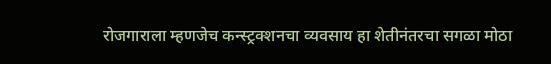रोजगाराला म्हणजेच कन्स्ट्रक्शनचा व्यवसाय हा शेतीनंतरचा सगळा मोठा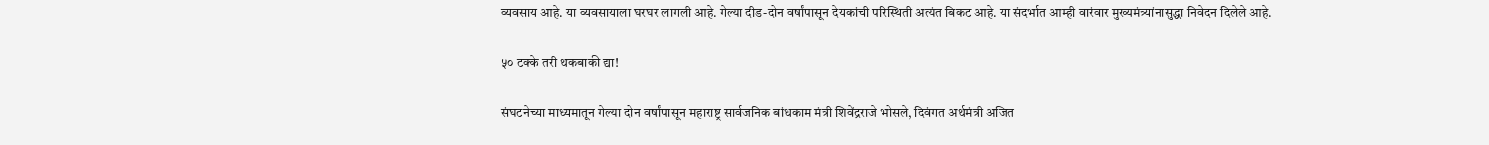व्यवसाय आहे. या व्यवसायाला घरघर लागली आहे. गेल्या दीड-दोन वर्षांपासून देयकांची परिस्थिती अत्यंत बिकट आहे. या संदर्भात आम्ही वारंवार मुख्यमंत्र्यांनासुद्धा निवेदन दिलेले आहे.

५० टक्के तरी थकबाकी द्या!

संघटनेच्या माध्यमातून गेल्या दोन वर्षांपासून महाराष्ट्र सार्वजनिक बांधकाम मंत्री शिवेंद्रराजे भोसले, दिवंगत अर्थमंत्री अजित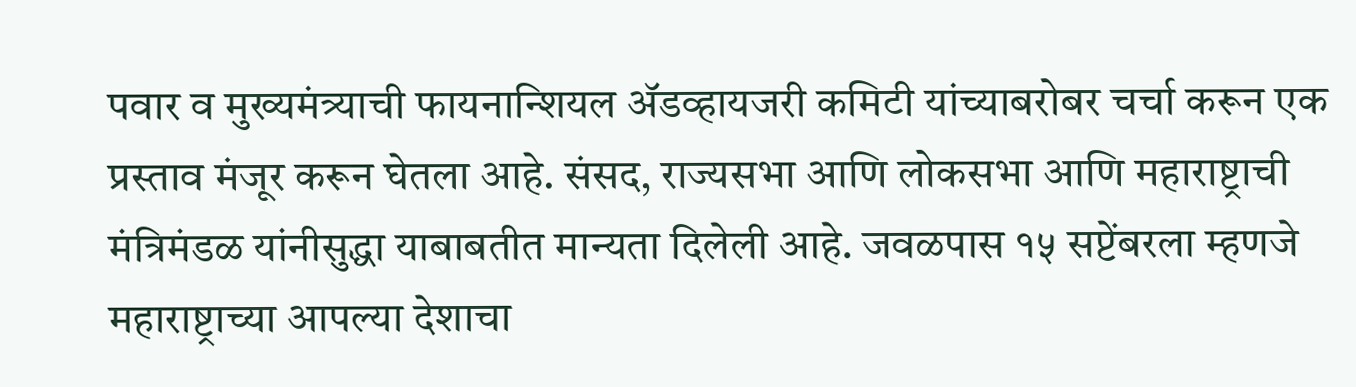पवार व मुख्यमंत्र्याची फायनान्शियल ॲडव्हायजरी कमिटी यांच्याबरोबर चर्चा करून एक प्रस्ताव मंजूर करून घेतला आहे. संसद, राज्यसभा आणि लोकसभा आणि महाराष्ट्राची मंत्रिमंडळ यांनीसुद्धा याबाबतीत मान्यता दिलेली आहे. जवळपास १५ सप्टेंबरला म्हणजे महाराष्ट्राच्या आपल्या देशाचा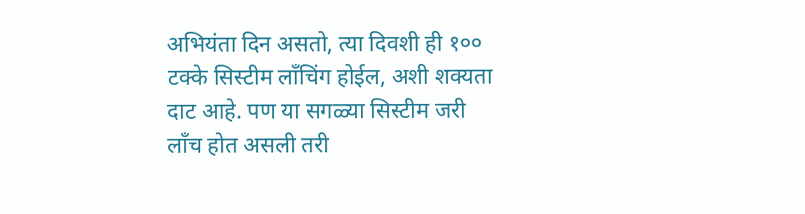अभियंता दिन असतो, त्या दिवशी ही १०० टक्के सिस्टीम लाँचिंग होईल, अशी शक्यता दाट आहे. पण या सगळ्या सिस्टीम जरी लाँच होत असली तरी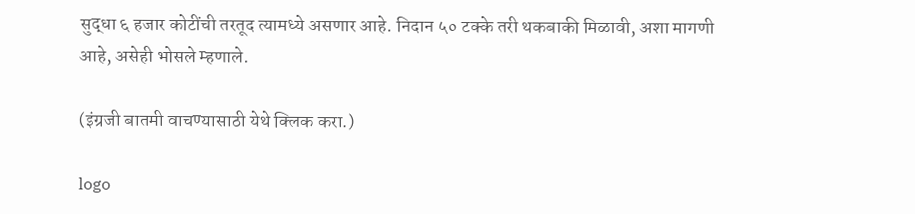सुद्धा ६ हजार कोटींची तरतूद त्यामध्ये असणार आहे. निदान ५० टक्के तरी थकबाकी मिळावी, अशा मागणी आहे, असेही भोसले म्हणाले.

(इंग्रजी बातमी वाचण्यासाठी येथे क्लिक करा.)

logo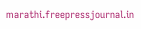marathi.freepressjournal.in